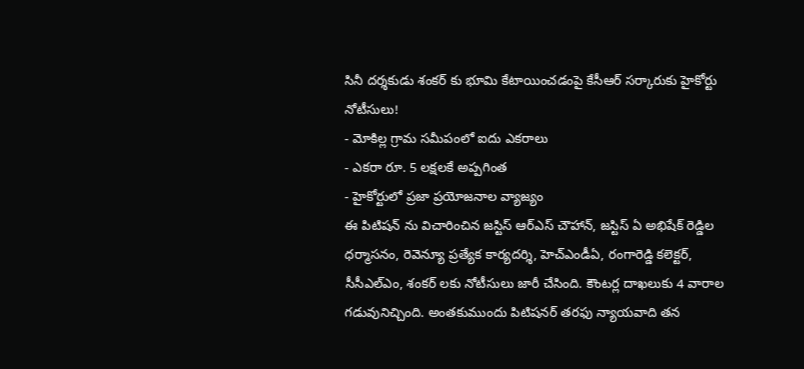సినీ దర్శకుడు శంకర్ కు భూమి కేటాయించడంపై కేసీఆర్ సర్కారుకు హైకోర్టు నోటీసులు!
- మోకిల్ల గ్రామ సమీపంలో ఐదు ఎకరాలు
- ఎకరా రూ. 5 లక్షలకే అప్పగింత
- హైకోర్టులో ప్రజా ప్రయోజనాల వ్యాజ్యం
ఈ పిటిషన్ ను విచారించిన జస్టిస్ ఆర్ఎస్ చౌహాన్, జస్టిస్ ఏ అభిషేక్ రెడ్డిల ధర్మాసనం, రెవెన్యూ ప్రత్యేక కార్యదర్శి, హెచ్ఎండీఏ, రంగారెడ్డి కలెక్టర్, సీసీఎల్ఎం, శంకర్ లకు నోటీసులు జారీ చేసింది. కౌంటర్ల దాఖలుకు 4 వారాల గడువునిచ్చింది. అంతకుముందు పిటిషనర్ తరఫు న్యాయవాది తన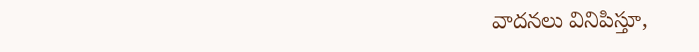వాదనలు వినిపిస్తూ,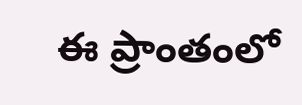ఈ ప్రాంతంలో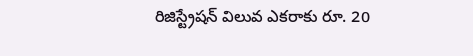రిజిస్ట్రేషన్ విలువ ఎకరాకు రూ. 20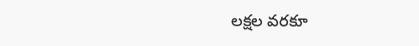లక్షల వరకూ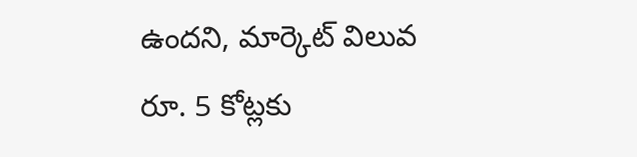ఉందని, మార్కెట్ విలువ రూ. 5 కోట్లకు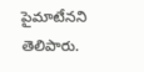పైమాటేనని తెలిపారు.